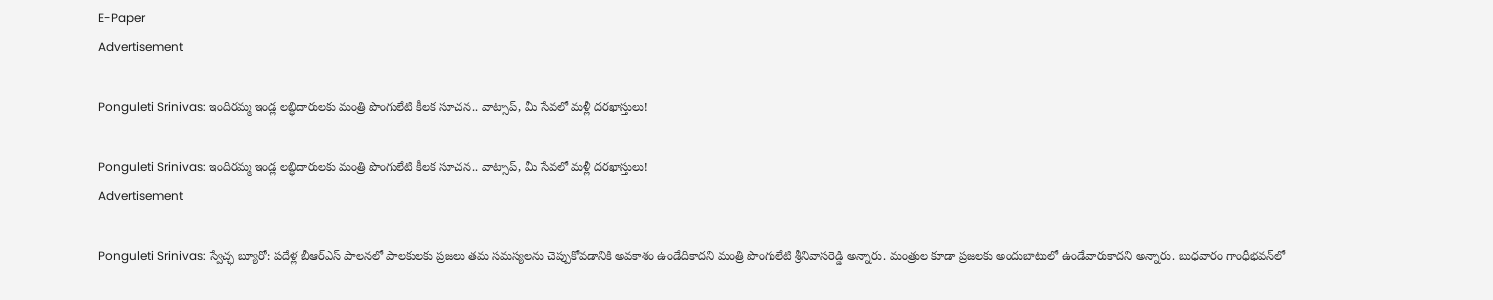E-Paper
Advertisement

Ponguleti Srinivas: ఇందిరమ్మ ఇండ్ల లబ్ధిదారులకు మంత్రి పొంగులేటి కీలక సూచన.. వాట్సాప్, మీ సేవలో మళ్లీ దరఖాస్తులు!

Ponguleti Srinivas: ఇందిరమ్మ ఇండ్ల లబ్ధిదారులకు మంత్రి పొంగులేటి కీలక సూచన.. వాట్సాప్, మీ సేవలో మళ్లీ దరఖాస్తులు!
Advertisement

Ponguleti Srinivas: స్వేచ్ఛ బ్యూరో: ప‌దేళ్ల బీఆర్ఎస్ పాల‌న‌లో పాల‌కుల‌కు ప్ర‌జ‌లు త‌మ స‌మ‌స్య‌ల‌ను చెప్పుకోవ‌డానికి అవ‌కాశం ఉండేదికాద‌ని మంత్రి పొంగులేటి శ్రీ‌నివాస‌రెడ్డి అన్నారు. మంత్రుల కూడా ప్ర‌జ‌ల‌కు అందుబాటులో ఉండేవారుకాద‌ని అన్నారు. బుధ‌వారం గాంధీభ‌వ‌న్‌లో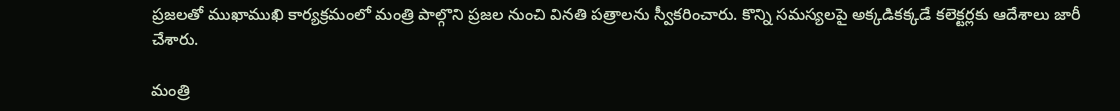ప్ర‌జ‌ల‌తో ముఖాముఖి కార్య‌క్ర‌మంలో మంత్రి పాల్గొని ప్ర‌జ‌ల నుంచి విన‌తి ప‌త్రాల‌ను స్వీక‌రించారు. కొన్ని స‌మ‌స్య‌ల‌పై అక్క‌డిక‌క్క‌డే క‌లెక్ట‌ర్ల‌కు ఆదేశాలు జారీ చేశారు.

మంత్రి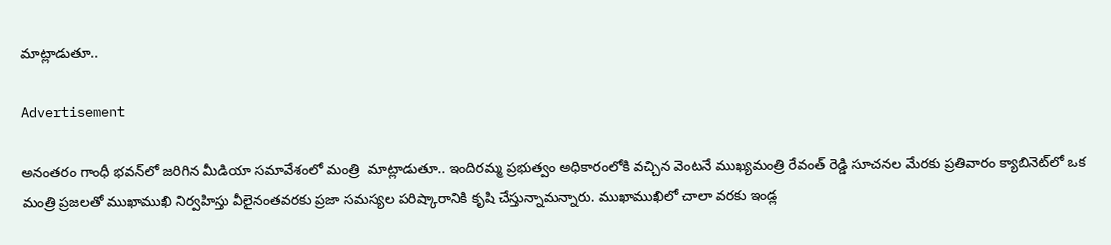మాట్లాడుతూ..

Advertisement

అనంత‌రం గాంధీ భ‌వ‌న్‌లో జ‌రిగిన మీడియా స‌మావేశంలో మంత్రి  మాట్లాడుతూ.. ఇందిర‌మ్మ ప్ర‌భుత్వం అధికారంలోకి వ‌చ్చిన వెంట‌నే ముఖ్య‌మంత్రి రేవంత్ రెడ్డి సూచ‌న‌ల మేర‌కు ప్ర‌తివారం క్యాబినెట్‌లో ఒక మంత్రి ప్ర‌జ‌ల‌తో ముఖాముఖి నిర్వ‌హిస్తు వీలైనంత‌వ‌ర‌కు ప్ర‌జా స‌మ‌స్య‌ల ప‌రిష్కారానికి కృషి చేస్తున్నామ‌న్నారు. ముఖాముఖిలో చాలా వ‌ర‌కు ఇండ్ల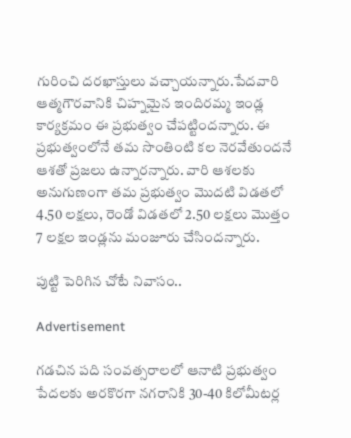గురించి ద‌ర‌ఖాస్తులు వ‌చ్చాయ‌న్నారు.పేద‌వారి ఆత్మ‌గౌర‌వానికి చిహ్న‌మైన ఇందిర‌మ్మ ఇండ్ల కార్య‌క్ర‌మం ఈ ప్ర‌భుత్వం చేప‌ట్టింద‌న్నారు. ఈ ప్ర‌భుత్వంలోనే త‌మ సొంతింటి క‌ల నెర‌వేతుంద‌నే ఆశతో ప్ర‌జ‌లు ఉన్నారన్నారు. వారి ఆశ‌ల‌కు అనుగుణంగా త‌మ ప్ర‌భుత్వం మొద‌టి విడ‌త‌లో 4.50 ల‌క్ష‌లు, రెండో విడ‌త‌లో 2.50 ల‌క్ష‌లు మొత్తం 7 ల‌క్ష‌ల ఇండ్ల‌ను మంజూరు చేసింద‌న్నారు.

పుట్టి పెరిగిన చోటే నివాసం..

Advertisement

గ‌డ‌చిన ప‌ది సంవ‌త్స‌రాల‌లో ఆనాటి ప్ర‌భుత్వం పేద‌ల‌కు అర‌కొర‌గా న‌గ‌రానికి 30-40 కిలోమీట‌ర్ల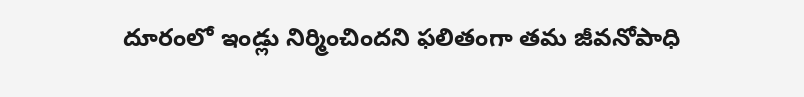దూరంలో ఇండ్లు నిర్మించింద‌ని ఫ‌లితంగా త‌మ జీవ‌నోపాధి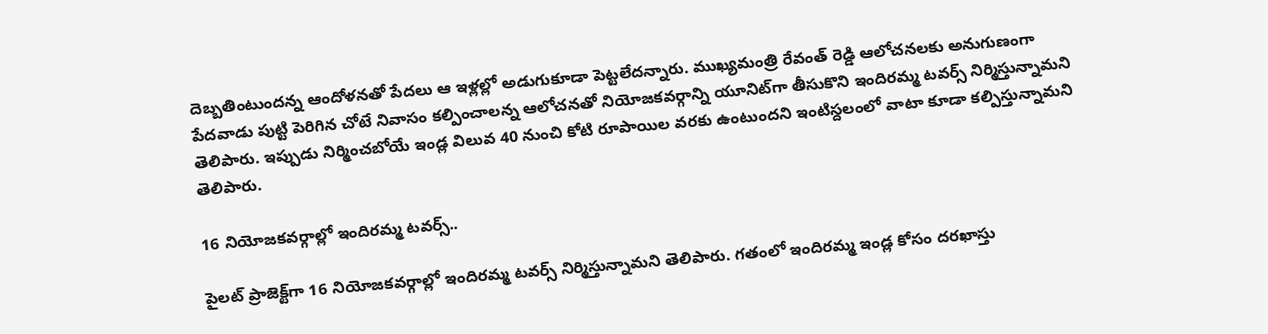దెబ్బ‌తింటుంద‌న్న ఆందోళ‌న‌తో పేద‌లు ఆ ఇళ్ల‌ల్లో అడుగుకూడా పెట్ట‌లేద‌న్నారు. ముఖ్య‌మంత్రి రేవంత్ రెడ్డి ఆలోచ‌న‌ల‌కు అనుగుణంగా పేద‌వాడు పుట్టి పెరిగిన చోటే నివాసం క‌ల్పించాల‌న్న ఆలోచ‌న‌తో నియోజ‌క‌వ‌ర్గాన్ని యూనిట్‌గా తీసుకొని ఇందిర‌మ్మ ట‌వ‌ర్స్ నిర్మిస్తున్నామ‌ని తెలిపారు. ఇప్పుడు నిర్మించ‌బోయే ఇండ్ల విలువ 40 నుంచి కోటి రూపాయిల వ‌ర‌కు ఉంటుంద‌ని ఇంటిస్ద‌లంలో వాటా కూడా క‌ల్పిస్తున్నామ‌ని తెలిపారు.

16 నియోజకవర్గాల్లో ఇందిరమ్మ టవర్స్..

పైల‌ట్ ప్రాజెక్ట్‌గా 16 నియోజ‌క‌వ‌ర్గాల్లో ఇందిరమ్మ ట‌వ‌ర్స్ నిర్మిస్తున్నామ‌ని తెలిపారు. గ‌తంలో ఇందిర‌మ్మ ఇండ్ల కోసం ద‌ర‌ఖాస్తు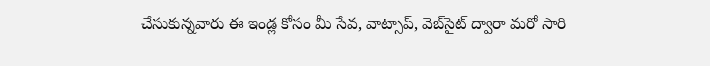చేసుకున్న‌వారు ఈ ఇండ్ల కోసం మీ సేవ, వాట్సాప్‌, వెబ్‌సైట్ ద్వారా మ‌రో సారి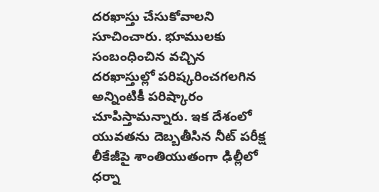ద‌ర‌ఖాస్తు చేసుకోవాల‌ని సూచించారు. భూముల‌కు సంబంధించిన వ‌చ్చిన ద‌ర‌ఖాస్తుల్లో ప‌రిష్కరించ‌గ‌ల‌గిన అన్నింటికీ పరిష్కారం చూపిస్తామ‌న్నారు. ఇక దేశంలో యువ‌త‌ను దెబ్బ‌తీసిన నీట్ ప‌రీక్ష లీకేజీపై శాంతియుతంగా ఢిల్లీలో ధ‌ర్నా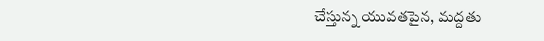చేస్తున్న యువ‌త‌పైన‌, మ‌ద్ద‌తు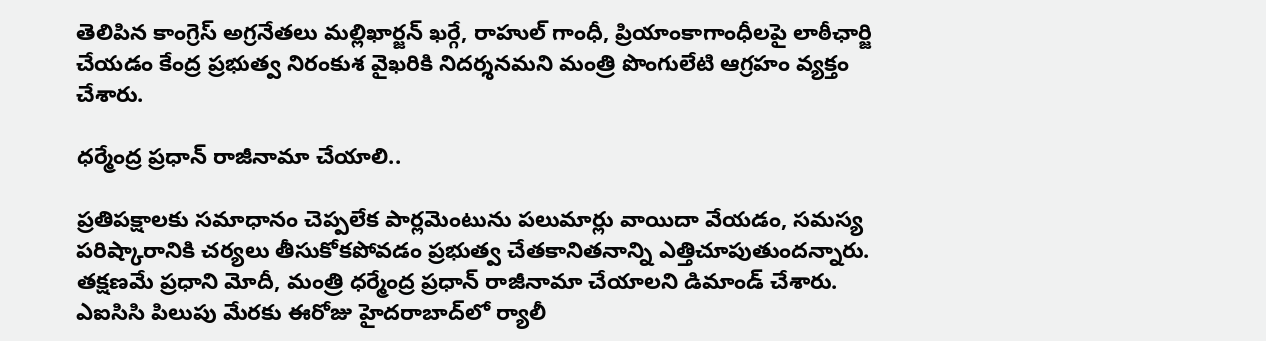తెలిపిన కాంగ్రెస్ అగ్ర‌నేత‌లు మ‌ల్లిఖార్జ‌న్ ఖ‌ర్గే, రాహుల్ గాంధీ, ప్రియాంకాగాంధీల‌పై లాఠీఛార్జి చేయ‌డం కేంద్ర ప్ర‌భుత్వ నిరంకుశ వైఖ‌రికి నిద‌ర్శ‌న‌మ‌ని మంత్రి పొంగులేటి ఆగ్ర‌హం వ్య‌క్తం చేశారు.

ధర్మేంద్ర ప్రధాన్ రాజీనామా చేయాలి..

ప్ర‌తిప‌క్షాల‌కు స‌మాధానం చెప్ప‌లేక పార్ల‌మెంటును ప‌లుమార్లు వాయిదా వేయ‌డం, స‌మ‌స్య ప‌రిష్కారానికి చ‌ర్య‌లు తీసుకోక‌పోవ‌డం ప్ర‌భుత్వ చేత‌కానిత‌నాన్ని ఎత్తిచూపుతుంద‌న్నారు. త‌క్ష‌ణ‌మే ప్ర‌ధాని మోదీ, మంత్రి ధ‌ర్మేంద్ర ప్ర‌ధాన్ రాజీనామా చేయాల‌ని డిమాండ్ చేశారు. ఎఐసిసి పిలుపు మేర‌కు ఈరోజు హైద‌రాబాద్‌లో ర్యాలీ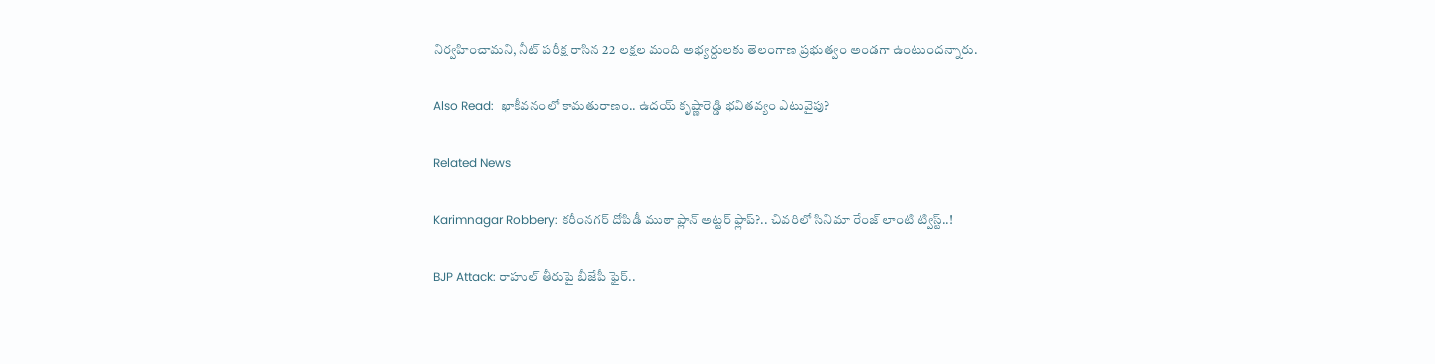నిర్వ‌హించామ‌ని, నీట్ ప‌రీక్ష రాసిన 22 ల‌క్ష‌ల మంది అభ్య‌ర్దుల‌కు తెలంగాణ ప్ర‌భుత్వం అండ‌గా ఉంటుందన్నారు.

Also Read:  ఖాకీవనంలో కామతురాణం.. ఉదయ్‌ కృష్ణారెడ్డి భవితవ్యం ఎటువైపు?

Related News

Karimnagar Robbery: కరీంనగర్ దోపిడీ ముఠా ప్లాన్ అట్టర్ ఫ్లాప్?.. చివరిలో సినిమా రేంజ్ లాంటి ట్విస్ట్..!

BJP Attack: రాహుల్ తీరుపై బీజేపీ ఫైర్..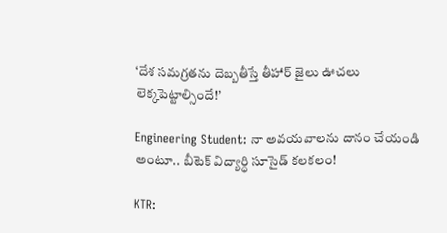‘దేశ సమగ్రతను దెబ్బతీస్తే తీహార్ జైలు ఊచలు లెక్కపెట్టాల్సిందే!’

Engineering Student: నా అవయవాలను దానం చేయండి అంటూ.. బీటెక్ విద్యార్ధి సూసైడ్ కలకలం!

KTR: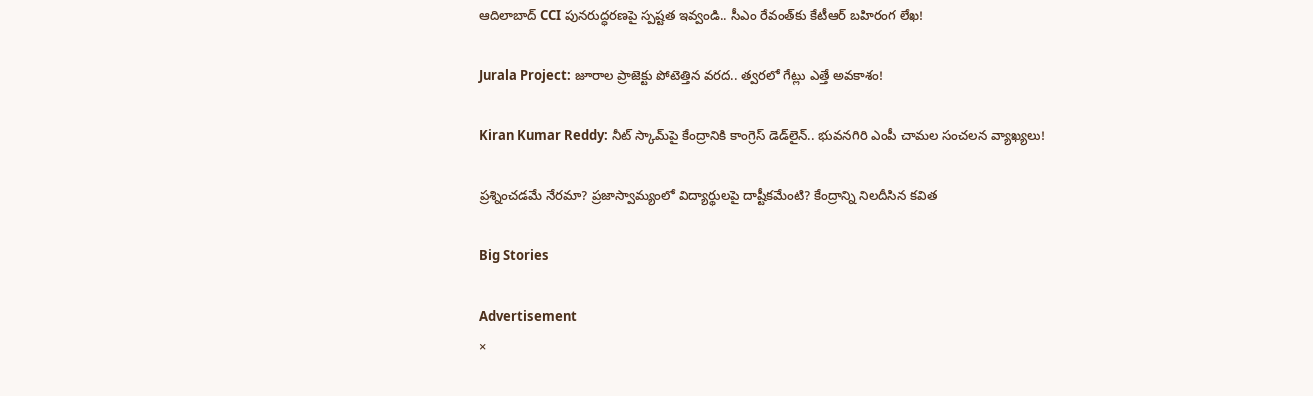ఆదిలాబాద్ CCI పునరుద్ధరణపై స్పష్టత ఇవ్వండి.. సీఎం రేవంత్‌కు కేటీఆర్ బహిరంగ లేఖ!

Jurala Project: జూరాల ప్రాజెక్టు పోటెత్తిన వరద.. త్వరలో గేట్లు ఎత్తే అవకాశం!

Kiran Kumar Reddy: నీట్ స్కామ్‌పై కేంద్రానికి కాంగ్రెస్ డెడ్‌లైన్.. భువనగిరి ఎంపీ చామల సంచలన వ్యాఖ్యలు!

ప్రశ్నించడమే నేరమా? ప్రజాస్వామ్యంలో విద్యార్థులపై దాష్టీకమేంటి? కేంద్రాన్ని నిలదీసిన కవిత

Big Stories

Advertisement
×